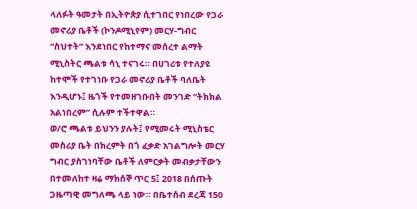ላለፉት ዓመታት በኢትዮጵያ ሲተገበር የነበረው የጋራ መኖሪያ ቤቶች (ኮንዶሚኒየም) መርሃ-ግብር “ስህተት” እንደነበር የከተማና መሰረተ ልማት ሚኒስትር ጫልቱ ሳኒ ተናገሩ። በሀገሪቱ የተለያዩ ከተሞች የተገነቡ የጋራ መኖሪያ ቤቶች ባለቤት እንዲሆኑ፤ ዜጎች የተመዘገቡበት መንገድ “ትክክል አልነበረም” ሲሉም ተችተዋል።
ወ/ሮ ጫልቱ ይህንን ያሉት፤ የሚመሩት ሚኒስቴር መስሪያ ቤት በክረምት በጎ ፈቃድ አገልግሎት መርሃ ግብር ያስገነባቸው ቤቶች ለምርቃት መብቃታቸውን በተመለከተ ዛሬ ማክሰኞ ጥር 5፤ 2018 በሰጡት ጋዜጣዊ መግለጫ ላይ ነው። በቤተሰብ ደረጃ 150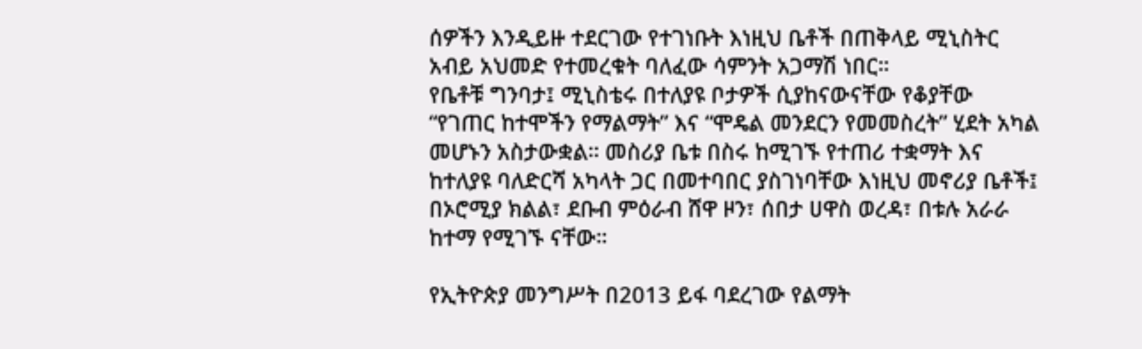ሰዎችን እንዲይዙ ተደርገው የተገነቡት እነዚህ ቤቶች በጠቅላይ ሚኒስትር አብይ አህመድ የተመረቁት ባለፈው ሳምንት አጋማሽ ነበር።
የቤቶቹ ግንባታ፤ ሚኒስቴሩ በተለያዩ ቦታዎች ሲያከናውናቸው የቆያቸው “የገጠር ከተሞችን የማልማት” እና “ሞዴል መንደርን የመመስረት” ሂደት አካል መሆኑን አስታውቋል። መስሪያ ቤቱ በስሩ ከሚገኙ የተጠሪ ተቋማት እና ከተለያዩ ባለድርሻ አካላት ጋር በመተባበር ያስገነባቸው እነዚህ መኖሪያ ቤቶች፤ በኦሮሚያ ክልል፣ ደቡብ ምዕራብ ሸዋ ዞን፣ ሰበታ ሀዋስ ወረዳ፣ በቱሉ አራራ ከተማ የሚገኙ ናቸው።

የኢትዮጵያ መንግሥት በ2013 ይፋ ባደረገው የልማት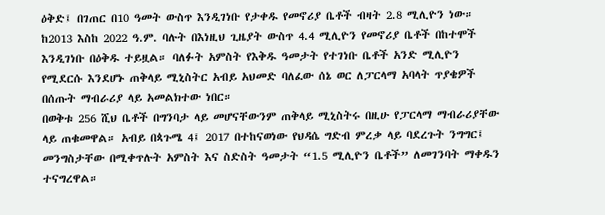ዕቅድ፤ በገጠር በ10 ዓመት ውስጥ እንዲገነቡ የታቀዱ የመኖሪያ ቤቶች ብዛት 2.8 ሚሊዮን ነው። ከ2013 እስከ 2022 ዓ.ም. ባሉት በእነዚህ ጊዜያት ውስጥ 4.4 ሚሊዮን የመኖሪያ ቤቶች በከተሞች እንዲገነቡ በዕቅዱ ተይዟል። ባለፉት አምስት የእቅዱ ዓመታት የተገነቡ ቤቶች አንድ ሚሊዮን የሚደርሱ እንደሆኑ ጠቅላይ ሚኒስትር አብይ አህመድ ባለፈው ሰኔ ወር ለፓርላማ አባላት ጥያቄዎች በሰጡት ማብራሪያ ላይ አመልክተው ነበር።
በወቅቱ 256 ሺህ ቤቶች በግንባታ ላይ መሆናቸውንም ጠቅላይ ሚኒስትሩ በዚሁ የፓርላማ ማብራሪያቸው ላይ ጠቁመዋል። አብይ በጳጉሜ 4፤ 2017 በተከናወነው የህዳሴ ግድብ ምረቃ ላይ ባደረጉት ንግግር፤ መንግስታቸው በሚቀጥሉት አምስት እና ስድስት ዓመታት “1.5 ሚሊዮን ቤቶች” ለመገንባት ማቀዱን ተናግረዋል።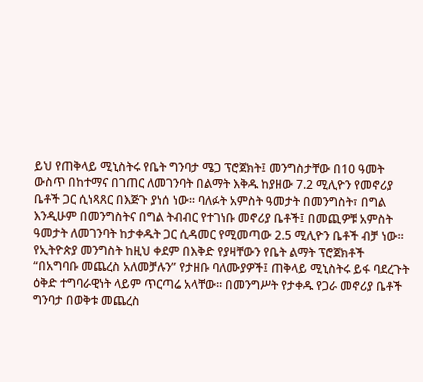ይህ የጠቅላይ ሚኒስትሩ የቤት ግንባታ ሜጋ ፕሮጀክት፤ መንግስታቸው በ10 ዓመት ውስጥ በከተማና በገጠር ለመገንባት በልማት እቅዱ ከያዘው 7.2 ሚሊዮን የመኖሪያ ቤቶች ጋር ሲነጻጸር በእጅጉ ያነሰ ነው። ባለፉት አምስት ዓመታት በመንግስት፣ በግል እንዲሁም በመንግስትና በግል ትብብር የተገነቡ መኖሪያ ቤቶች፤ በመጪዎቹ አምስት ዓመታት ለመገንባት ከታቀዱት ጋር ሲዳመር የሚመጣው 2.5 ሚሊዮን ቤቶች ብቻ ነው።
የኢትዮጵያ መንግስት ከዚህ ቀደም በእቅድ የያዛቸውን የቤት ልማት ፕሮጀክቶች “በአግባቡ መጨረስ አለመቻሉን” የታዘቡ ባለሙያዎች፤ ጠቅላይ ሚኒስትሩ ይፋ ባደረጉት ዕቅድ ተግባራዊነት ላይም ጥርጣሬ አላቸው። በመንግሥት የታቀዱ የጋራ መኖሪያ ቤቶች ግንባታ በወቅቱ መጨረስ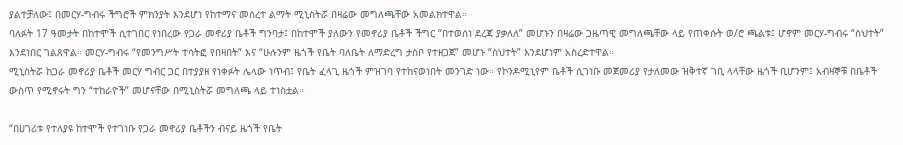ያልተቻለው፤ በመርሃ-ግብሩ ችግሮች ምክንያት እንደሆነ የከተማና መሰረተ ልማት ሚኒስትሯ በዛሬው መግለጫቸው አመልክተዋል።
ባለፉት 17 ዓመታት በከተሞች ሲተገበር የነበረው የጋራ መኖሪያ ቤቶች ግንባታ፤ በከተሞች ያለውን የመኖሪያ ቤቶች ችግር “በተወሰነ ደረጃ ያቃለለ” መሆኑን በዛሬው ጋዜጣዊ መግለጫቸው ላይ የጠቀሱት ወ/ሮ ጫልቱ፤ ሆኖም መርሃ-ግብሩ “ስህተት” እንደነበር ገልጸዋል። መርሃ-ግብሩ “የመንግሥት ተሳትፎ የበዛበት” እና “ሁሉንም ዜጎች የቤት ባለቤት ለማድረግ ታስቦ የተዘጋጀ” መሆኑ “ስህተት” እንደሆነም አስረድተዋል።
ሚኒስትሯ ከጋራ መኖሪያ ቤቶች መርሃ ግብር ጋር በተያያዘ የነቀፉት ሌላው ነጥብ፤ የቤት ፈላጊ ዜጎች ምዝገባ የተከናወነበት መንገድ ነው። የኮንዶሚኒየም ቤቶች ሲገነቡ መጀመሪያ የታለመው ዝቅተኛ ገቢ ላላቸው ዜጎች ቢሆንም፤ አብዛኞቹ በቤቶች ውስጥ የሚኖሩት ግን “ተከራዮች” መሆናቸው በሚኒስትሯ መግለጫ ላይ ተነስቷል።

“በሀገሪቱ የተለያዩ ከተሞች የተገነቡ የጋራ መኖሪያ ቤቶችን ብናይ ዜጎች የቤት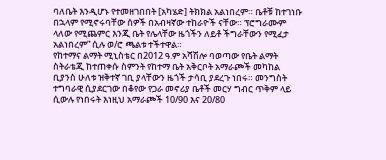ባለቤት እንዲሆኑ የተመዘገበበት [አካሄድ] ትክክል አልነበረም። ቤቶቹ ከተገነቡ በኋላም የሚኖሩባቸው ሰዎች በአብዛኛው ተከራዮች ናቸው። ፕሮግራሙም ላለው የሚጨምር እንጂ ቤት የሌላቸው ዜጎችን ለይቶ ችግራቸውን የሚፈታ አልነበረም” ሲሉ ወ/ሮ ጫልቱ ተችተዋል።
የከተማና ልማት ሚኒስቴር በ2012 ዓ.ም አሻሽሎ ባወጣው የቤት ልማት ስትራቴጂ ከተጠቀሱ ስምንት የከተማ ቤት አቅርቦት አማራጮች መካከል ቢያንስ ሁለቱ ዝቅተኛ ገቢ ያላቸውን ዜጎች ታሳቢ ያደረጉ ነበሩ። መንግስት ተግባራዊ ሲያደርገው በቆየው የጋራ መኖሪያ ቤቶች መርሃ ግብር ጥቅም ላይ ሲውሉ የነበሩት እነዚህ አማራጮች 10/90 እና 20/80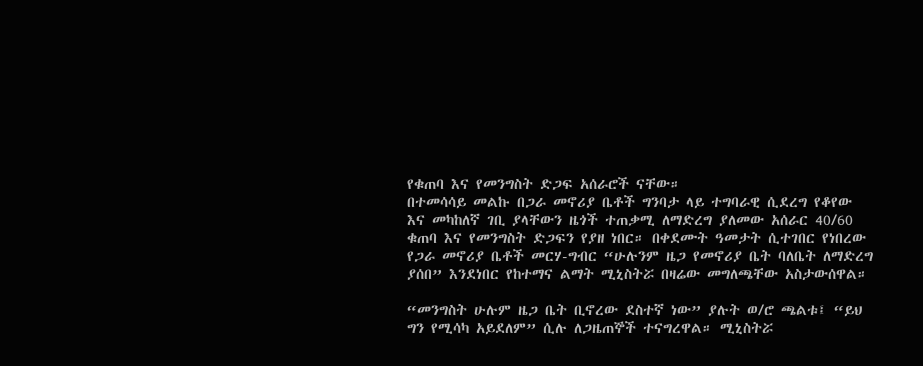የቁጠባ እና የመንግስት ድጋፍ አሰራሮች ናቸው።
በተመሳሳይ መልኩ በጋራ መኖሪያ ቤቶች ግንባታ ላይ ተግባራዊ ሲደረግ የቆየው እና መካከለኛ ገቢ ያላቸውን ዜጎች ተጠቃሚ ለማድረግ ያለመው አሰራር 40/60 ቁጠባ እና የመንግስት ድጋፍን የያዘ ነበር። በቀደሙት ዓመታት ሲተገበር የነበረው የጋራ መኖሪያ ቤቶች መርሃ-ግብር “ሁሉንም ዜጋ የመኖሪያ ቤት ባለቤት ለማድረግ ያሰበ” እንደነበር የከተማና ልማት ሚኒስትሯ በዛሬው መግለጫቸው አስታውሰዋል።

“መንግስት ሁሉም ዜጋ ቤት ቢኖረው ደስተኛ ነው” ያሉት ወ/ሮ ጫልቱ፤ “ይህ ግን የሚሳካ አይደለም” ሲሉ ለጋዜጠኞች ተናግረዋል። ሚኒስትሯ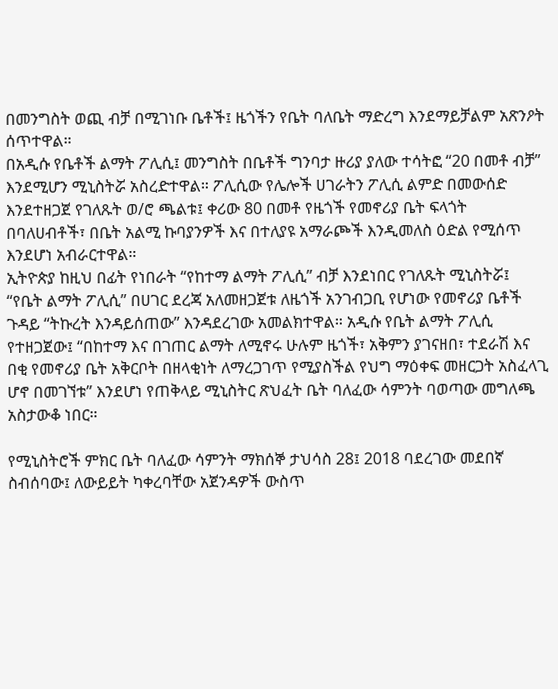በመንግስት ወጪ ብቻ በሚገነቡ ቤቶች፤ ዜጎችን የቤት ባለቤት ማድረግ እንደማይቻልም አጽንዖት ሰጥተዋል።
በአዲሱ የቤቶች ልማት ፖሊሲ፤ መንግስት በቤቶች ግንባታ ዙሪያ ያለው ተሳትፎ “20 በመቶ ብቻ” እንደሚሆን ሚኒስትሯ አስረድተዋል። ፖሊሲው የሌሎች ሀገራትን ፖሊሲ ልምድ በመውሰድ እንደተዘጋጀ የገለጹት ወ/ሮ ጫልቱ፤ ቀሪው 80 በመቶ የዜጎች የመኖሪያ ቤት ፍላጎት በባለሀብቶች፣ በቤት አልሚ ኩባያንዎች እና በተለያዩ አማራጮች እንዲመለስ ዕድል የሚሰጥ እንደሆነ አብራርተዋል።
ኢትዮጵያ ከዚህ በፊት የነበራት “የከተማ ልማት ፖሊሲ” ብቻ እንደነበር የገለጹት ሚኒስትሯ፤ “የቤት ልማት ፖሊሲ” በሀገር ደረጃ አለመዘጋጀቱ ለዜጎች አንገብጋቢ የሆነው የመኖሪያ ቤቶች ጉዳይ “ትኩረት እንዳይሰጠው” እንዳደረገው አመልክተዋል። አዲሱ የቤት ልማት ፖሊሲ የተዘጋጀው፤ “በከተማ እና በገጠር ልማት ለሚኖሩ ሁሉም ዜጎች፣ አቅምን ያገናዘበ፣ ተደራሽ እና በቂ የመኖሪያ ቤት አቅርቦት በዘላቂነት ለማረጋገጥ የሚያስችል የህግ ማዕቀፍ መዘርጋት አስፈላጊ ሆኖ በመገኘቱ” እንደሆነ የጠቅላይ ሚኒስትር ጽህፈት ቤት ባለፈው ሳምንት ባወጣው መግለጫ አስታውቆ ነበር።

የሚኒስትሮች ምክር ቤት ባለፈው ሳምንት ማክሰኞ ታህሳስ 28፤ 2018 ባደረገው መደበኛ ስብሰባው፤ ለውይይት ካቀረባቸው አጀንዳዎች ውስጥ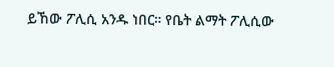ይኸው ፖሊሲ አንዱ ነበር። የቤት ልማት ፖሊሲው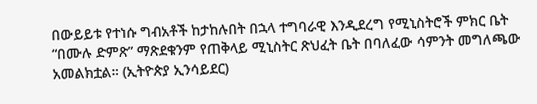በውይይቱ የተነሱ ግብአቶች ከታከሉበት በኋላ ተግባራዊ እንዲደረግ የሚኒስትሮች ምክር ቤት “በሙሉ ድምጽ” ማጽደቁንም የጠቅላይ ሚኒስትር ጽህፈት ቤት በባለፈው ሳምንት መግለጫው አመልክቷል። (ኢትዮጵያ ኢንሳይደር)